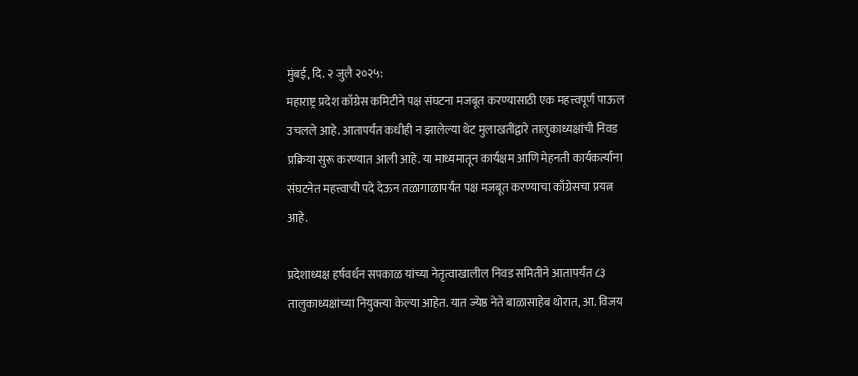मुंबई, दि. २ जुलै २०२५:
महाराष्ट्र प्रदेश काँग्रेस कमिटीने पक्ष संघटना मजबूत करण्यासाठी एक महत्त्वपूर्ण पाऊल उचलले आहे. आतापर्यंत कधीही न झालेल्या थेट मुलाखतींद्वारे तालुकाध्यक्षांची निवड प्रक्रिया सुरू करण्यात आली आहे. या माध्यमातून कार्यक्षम आणि मेहनती कार्यकर्त्यांना संघटनेत महत्त्वाची पदे देऊन तळागाळापर्यंत पक्ष मजबूत करण्याचा काँग्रेसचा प्रयत्न आहे.

प्रदेशाध्यक्ष हर्षवर्धन सपकाळ यांच्या नेतृत्वाखालील निवड समितीने आतापर्यंत ८३ तालुकाध्यक्षांच्या नियुक्त्या केल्या आहेत. यात ज्येष्ठ नेते बाळासाहेब थोरात, आ. विजय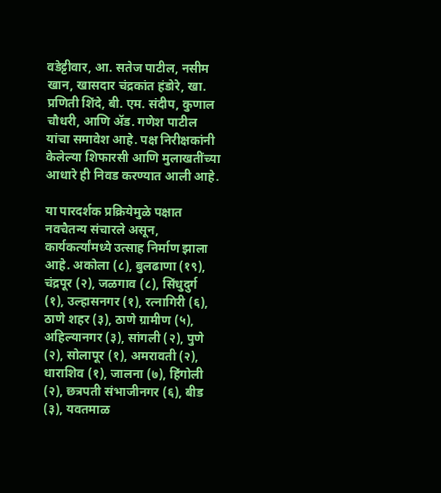वडेट्टीवार, आ. सतेज पाटील, नसीम खान, खासदार चंद्रकांत हंडोरे, खा. प्रणिती शिंदे, बी. एम. संदीप, कुणाल चौधरी, आणि ॲड. गणेश पाटील यांचा समावेश आहे. पक्ष निरीक्षकांनी केलेल्या शिफारसी आणि मुलाखतींच्या आधारे ही निवड करण्यात आली आहे.

या पारदर्शक प्रक्रियेमुळे पक्षात नवचैतन्य संचारले असून, कार्यकर्त्यांमध्ये उत्साह निर्माण झाला आहे. अकोला (८), बुलढाणा (१९), चंद्रपूर (२), जळगाव (८), सिंधुदुर्ग (१), उल्हासनगर (१), रत्नागिरी (६), ठाणे शहर (३), ठाणे ग्रामीण (५), अहिल्यानगर (३), सांगली (२), पुणे (२), सोलापूर (१), अमरावती (२), धाराशिव (१), जालना (७), हिंगोली (२), छत्रपती संभाजीनगर (६), बीड (३), यवतमाळ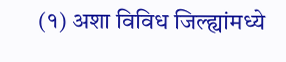(१) अशा विविध जिल्ह्यांमध्ये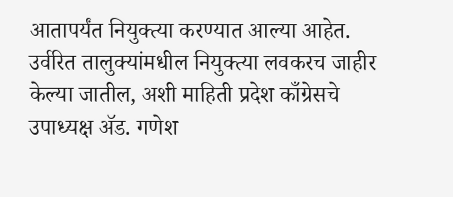आतापर्यंत नियुक्त्या करण्यात आल्या आहेत. उर्वरित तालुक्यांमधील नियुक्त्या लवकरच जाहीर केल्या जातील, अशी माहिती प्रदेश काँग्रेसचे उपाध्यक्ष ॲड. गणेश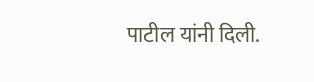पाटील यांनी दिली.